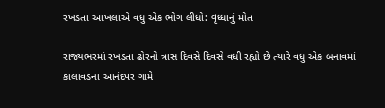રખડતા આખલાએ વધુ એક ભોગ લીધો: વૃધ્ધાનું મોત

રાજ્યભરમાં રખડતા ઢોરનો ત્રાસ દિવસે દિવસે વધી રહ્યો છે ત્યારે વધુ એક બનાવમાં કાલાવડના આનંદપર ગામે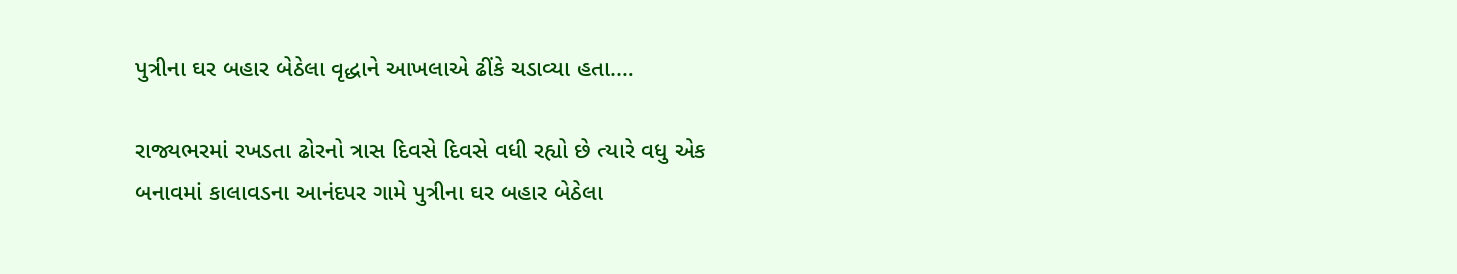પુત્રીના ઘર બહાર બેઠેલા વૃદ્ધાને આખલાએ ઢીંકે ચડાવ્યા હતા.…

રાજ્યભરમાં રખડતા ઢોરનો ત્રાસ દિવસે દિવસે વધી રહ્યો છે ત્યારે વધુ એક બનાવમાં કાલાવડના આનંદપર ગામે પુત્રીના ઘર બહાર બેઠેલા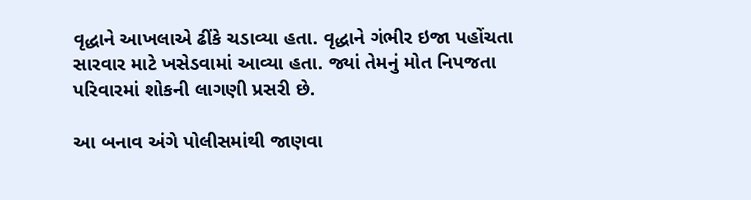વૃદ્ધાને આખલાએ ઢીંકે ચડાવ્યા હતા. વૃદ્ધાને ગંભીર ઇજા પહોંચતા સારવાર માટે ખસેડવામાં આવ્યા હતા. જ્યાં તેમનું મોત નિપજતા પરિવારમાં શોકની લાગણી પ્રસરી છે.

આ બનાવ અંગે પોલીસમાંથી જાણવા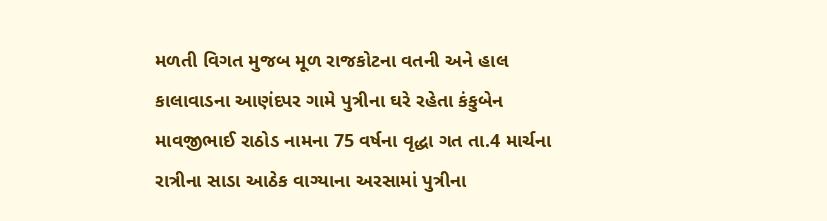મળતી વિગત મુજબ મૂળ રાજકોટના વતની અને હાલ કાલાવાડના આણંદપર ગામે પુત્રીના ઘરે રહેતા કંકુબેન માવજીભાઈ રાઠોડ નામના 75 વર્ષના વૃદ્ધા ગત તા.4 માર્ચના રાત્રીના સાડા આઠેક વાગ્યાના અરસામાં પુત્રીના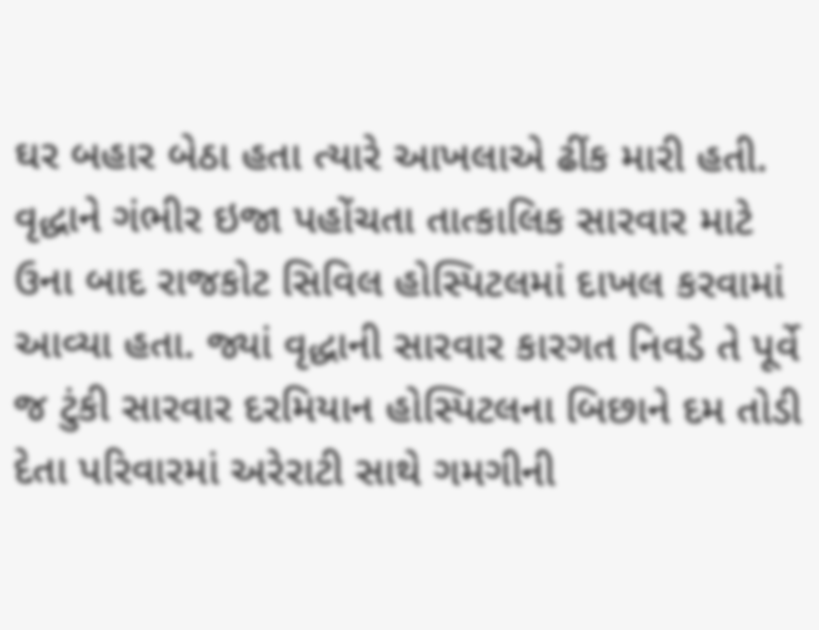ઘર બહાર બેઠા હતા ત્યારે આખલાએ ઢીંક મારી હતી. વૃદ્ધાને ગંભીર ઇજા પહોંચતા તાત્કાલિક સારવાર માટે ઉના બાદ રાજકોટ સિવિલ હોસ્પિટલમાં દાખલ કરવામાં આવ્યા હતા. જ્યાં વૃદ્ધાની સારવાર કારગત નિવડે તે પૂર્વે જ ટુંકી સારવાર દરમિયાન હોસ્પિટલના બિછાને દમ તોડી દેતા પરિવારમાં અરેરાટી સાથે ગમગીની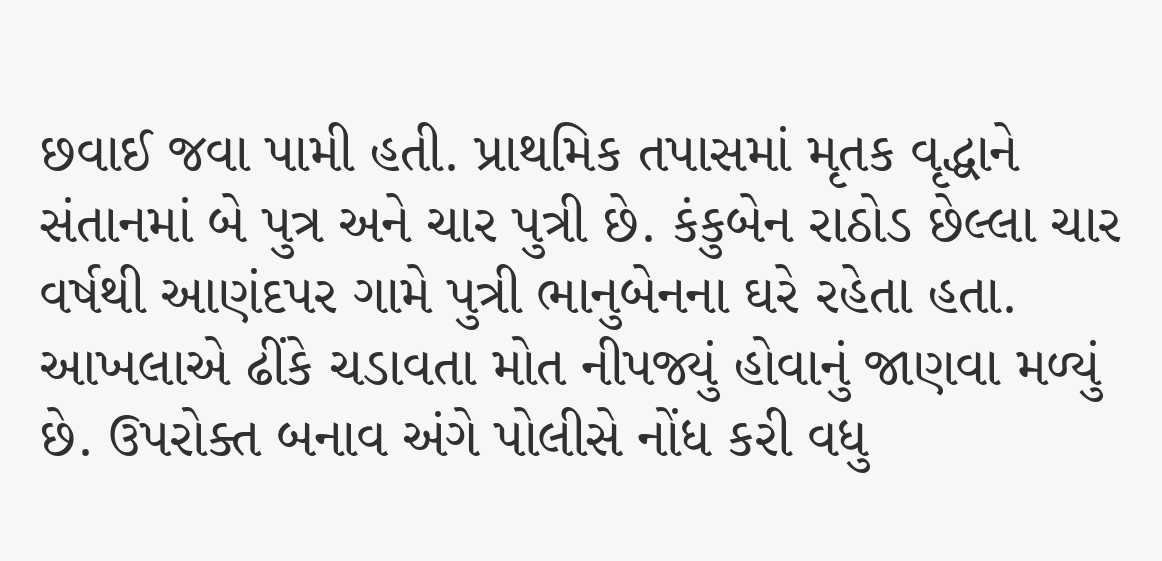છવાઈ જવા પામી હતી. પ્રાથમિક તપાસમાં મૃતક વૃદ્ધાને સંતાનમાં બે પુત્ર અને ચાર પુત્રી છે. કંકુબેન રાઠોડ છેલ્લા ચાર વર્ષથી આણંદપર ગામે પુત્રી ભાનુબેનના ઘરે રહેતા હતા. આખલાએ ઢીંકે ચડાવતા મોત નીપજ્યું હોવાનું જાણવા મળ્યું છે. ઉપરોક્ત બનાવ અંગે પોલીસે નોંધ કરી વધુ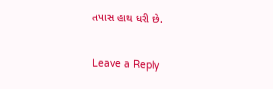તપાસ હાથ ધરી છે.

Leave a Reply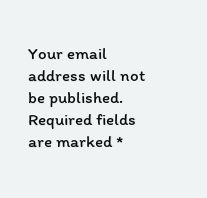Your email address will not be published. Required fields are marked *